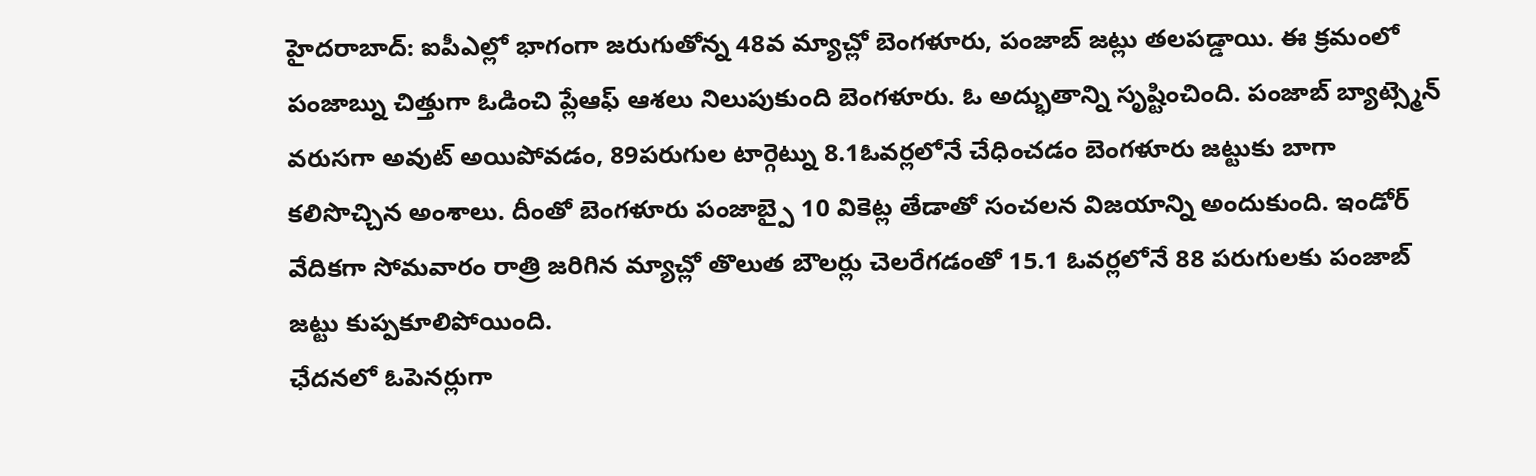హైదరాబాద్: ఐపీఎల్లో భాగంగా జరుగుతోన్న 48వ మ్యాచ్లో బెంగళూరు, పంజాబ్ జట్లు తలపడ్డాయి. ఈ క్రమంలో పంజాబ్ను చిత్తుగా ఓడించి ప్లేఆఫ్ ఆశలు నిలుపుకుంది బెంగళూరు. ఓ అద్భుతాన్ని సృష్టించింది. పంజాబ్ బ్యాట్స్మెన్ వరుసగా అవుట్ అయిపోవడం, 89పరుగుల టార్గెట్ను 8.1ఓవర్లలోనే చేధించడం బెంగళూరు జట్టుకు బాగా కలిసొచ్చిన అంశాలు. దీంతో బెంగళూరు పంజాబ్పై 10 వికెట్ల తేడాతో సంచలన విజయాన్ని అందుకుంది. ఇండోర్ వేదికగా సోమవారం రాత్రి జరిగిన మ్యాచ్లో తొలుత బౌలర్లు చెలరేగడంతో 15.1 ఓవర్లలోనే 88 పరుగులకు పంజాబ్ జట్టు కుప్పకూలిపోయింది.
ఛేదనలో ఓపెనర్లుగా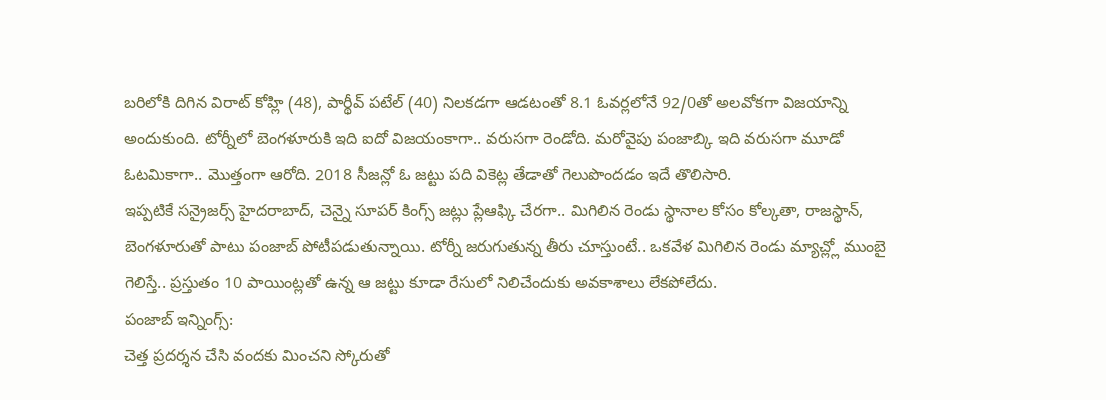బరిలోకి దిగిన విరాట్ కోహ్లి (48), పార్థీవ్ పటేల్ (40) నిలకడగా ఆడటంతో 8.1 ఓవర్లలోనే 92/0తో అలవోకగా విజయాన్ని అందుకుంది. టోర్నీలో బెంగళూరుకి ఇది ఐదో విజయంకాగా.. వరుసగా రెండోది. మరోవైపు పంజాబ్కి ఇది వరుసగా మూడో ఓటమికాగా.. మొత్తంగా ఆరోది. 2018 సీజన్లో ఓ జట్టు పది వికెట్ల తేడాతో గెలుపొందడం ఇదే తొలిసారి.
ఇప్పటికే సన్రైజర్స్ హైదరాబాద్, చెన్నై సూపర్ కింగ్స్ జట్లు ప్లేఆఫ్కి చేరగా.. మిగిలిన రెండు స్థానాల కోసం కోల్కతా, రాజస్థాన్, బెంగళూరుతో పాటు పంజాబ్ పోటీపడుతున్నాయి. టోర్నీ జరుగుతున్న తీరు చూస్తుంటే.. ఒకవేళ మిగిలిన రెండు మ్యాచ్ల్లో ముంబై గెలిస్తే.. ప్రస్తుతం 10 పాయింట్లతో ఉన్న ఆ జట్టు కూడా రేసులో నిలిచేందుకు అవకాశాలు లేకపోలేదు.
పంజాబ్ ఇన్నింగ్స్:
చెత్త ప్రదర్శన చేసి వందకు మించని స్కోరుతో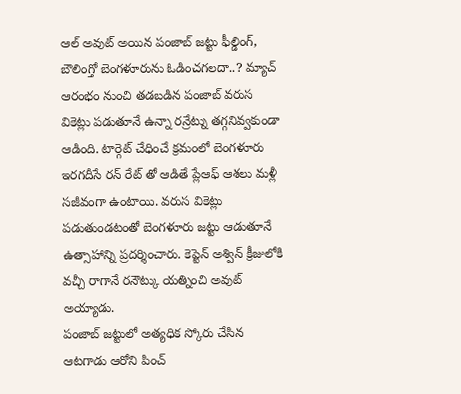ఆల్ అవుట్ అయిన పంజాబ్ జట్టు ఫీల్డింగ్, బౌలింగ్తో బెంగళూరును ఓడించగలదా..? మ్యాచ్ ఆరంభం నుంచి తడబడిన పంజాబ్ వరుస వికెట్లు పడుతూనే ఉన్నా రన్రేట్ను తగ్గనివ్వకుండా ఆడింది. టార్గెట్ చేధించే క్రమంలో బెంగళూరు ఇరగదీసే రన్ రేట్ తో ఆడితే ప్లేఆఫ్ ఆశలు మళ్లీ సజీవంగా ఉంటాయి. వరుస వికెట్లు పడుతుండటంతో బెంగళూరు జట్టు ఆడుతూనే ఉత్సాహాన్ని ప్రదర్శించారు. కెప్టెన్ అశ్విన్ క్రీజులోకి వచ్చీ రాగానే రనౌట్కు యత్నించి అవుట్ అయ్యాడు.
పంజాబ్ జట్టులో అత్యధిక స్కోరు చేసిన ఆటగాడు ఆరోని పించ్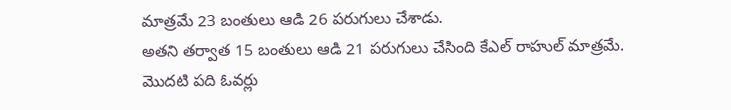మాత్రమే 23 బంతులు ఆడి 26 పరుగులు చేశాడు.
అతని తర్వాత 15 బంతులు ఆడి 21 పరుగులు చేసింది కేఎల్ రాహుల్ మాత్రమే.
మొదటి పది ఓవర్లు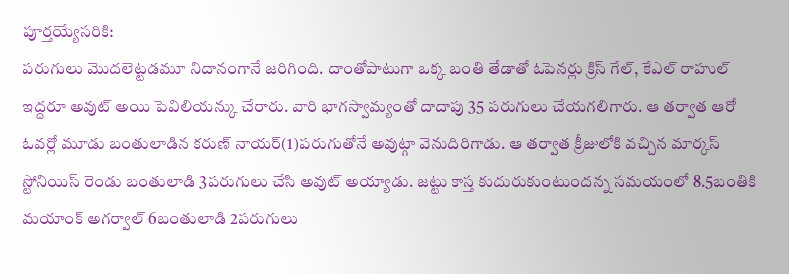పూర్తయ్యేసరికి:
పరుగులు మొదలెట్టడమూ నిదానంగానే జరిగింది. దాంతోపాటుగా ఒక్క బంతి తేడాతో ఓపెనర్లు క్రిస్ గేల్, కేఎల్ రాహుల్ ఇద్దరూ అవుట్ అయి పెవిలియన్కు చేరారు. వారి భాగస్వామ్యంతో దాదాపు 35 పరుగులు చేయగలిగారు. ఆ తర్వాత ఆరో ఓవర్లో మూడు బంతులాడిన కరుణ్ నాయర్(1)పరుగుతోనే అవుట్గా వెనుదిరిగాడు. ఆ తర్వాత క్రీజులోకి వచ్చిన మార్కస్ స్టోనియిస్ రెండు బంతులాడి 3పరుగులు చేసి అవుట్ అయ్యాడు. జట్టు కాస్త కుదురుకుంటుందన్న సమయంలో 8.5బంతికి మయాంక్ అగర్వాల్ 6బంతులాడి 2పరుగులు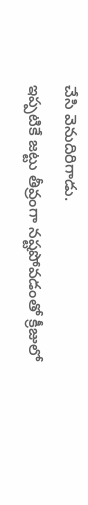చేసి వెనుదిరిగాడు.
ఇప్పటికే జట్టు తీవ్రంగా నష్టపోవడంతో క్రీజులో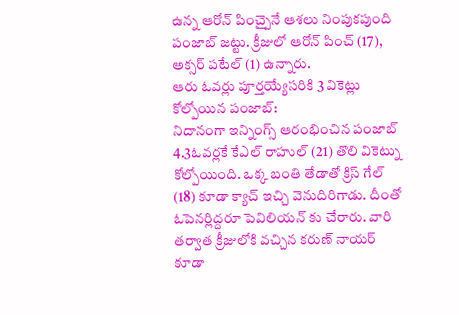ఉన్న ఆరోన్ పించ్పైనే ఆశలు నింపుకపుంది పంజాబ్ జట్టు. క్రీజులో ఆరోన్ పించ్ (17), అక్సర్ పటేల్ (1) ఉన్నారు.
ఆరు ఓవర్లు పూర్తయ్యేసరికి 3 వికెట్లు కోల్పోయిన పంజాబ్:
నిదానంగా ఇన్నింగ్స్ ఆరంభించిన పంజాబ్ 4.3ఓవర్లకే కేఎల్ రాహుల్ (21) తొలి వికెట్ను కోల్పోయింది. ఒక్క బంతి తేడాతో క్రిస్ గేల్ (18) కూడా క్యాచ్ ఇచ్చి వెనుదిరిగాడు. దీంతో ఓపెనర్లిద్దరూ పెవిలియన్ కు చేరారు. వారి తర్వాత క్రీజులోకి వచ్చిన కరుణ్ నాయర్ కూడా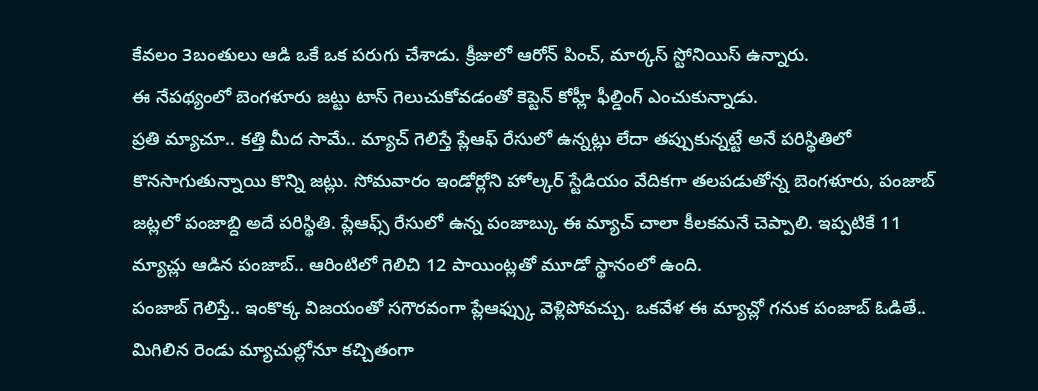కేవలం 3బంతులు ఆడి ఒకే ఒక పరుగు చేశాడు. క్రీజులో ఆరోన్ పించ్, మార్కస్ స్టోనియిస్ ఉన్నారు.
ఈ నేపథ్యంలో బెంగళూరు జట్టు టాస్ గెలుచుకోవడంతో కెప్టెన్ కోహ్లీ ఫీల్డింగ్ ఎంచుకున్నాడు.
ప్రతి మ్యాచూ.. కత్తి మీద సామే.. మ్యాచ్ గెలిస్తే ప్లేఆఫ్ రేసులో ఉన్నట్లు లేదా తప్పుకున్నట్టే అనే పరిస్థితిలో కొనసాగుతున్నాయి కొన్ని జట్లు. సోమవారం ఇండోర్లోని హోల్కర్ స్టేడియం వేదికగా తలపడుతోన్న బెంగళూరు, పంజాబ్ జట్లలో పంజాబ్ది అదే పరిస్థితి. ప్లేఆఫ్స్ రేసులో ఉన్న పంజాబ్కు ఈ మ్యాచ్ చాలా కీలకమనే చెప్పాలి. ఇప్పటికే 11 మ్యాచ్లు ఆడిన పంజాబ్.. ఆరింటిలో గెలిచి 12 పాయింట్లతో మూడో స్థానంలో ఉంది.
పంజాబ్ గెలిస్తే.. ఇంకొక్క విజయంతో సగౌరవంగా ప్లేఆఫ్స్కు వెళ్లిపోవచ్చు. ఒకవేళ ఈ మ్యాచ్లో గనుక పంజాబ్ ఓడితే.. మిగిలిన రెండు మ్యాచుల్లోనూ కచ్చితంగా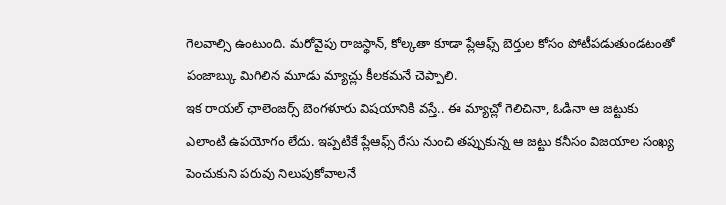గెలవాల్సి ఉంటుంది. మరోవైపు రాజస్థాన్, కోల్కతా కూడా ప్లేఆఫ్స్ బెర్తుల కోసం పోటీపడుతుండటంతో పంజాబ్కు మిగిలిన మూడు మ్యాచ్లు కీలకమనే చెప్పాలి.
ఇక రాయల్ ఛాలెంజర్స్ బెంగళూరు విషయానికి వస్తే.. ఈ మ్యాచ్లో గెలిచినా, ఓడినా ఆ జట్టుకు ఎలాంటి ఉపయోగం లేదు. ఇప్పటికే ప్లేఆఫ్స్ రేసు నుంచి తప్పుకున్న ఆ జట్టు కనీసం విజయాల సంఖ్య పెంచుకుని పరువు నిలుపుకోవాలనే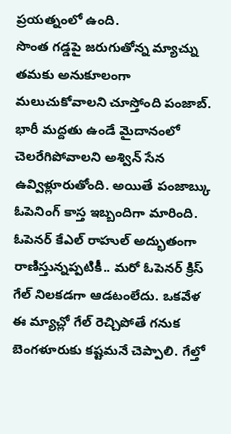ప్రయత్నంలో ఉంది.
సొంత గడ్డపై జరుగుతోన్న మ్యాచ్ను తమకు అనుకూలంగా మలుచుకోవాలని చూస్తోంది పంజాబ్. భారీ మద్దతు ఉండే మైదానంలో చెలరేగిపోవాలని అశ్విన్ సేన ఉవ్విళ్లూరుతోంది. అయితే పంజాబ్కు ఓపెనింగ్ కాస్త ఇబ్బందిగా మారింది. ఓపెనర్ కేఎల్ రాహుల్ అద్భుతంగా రాణిస్తున్నప్పటికీ.. మరో ఓపెనర్ క్రిస్ గేల్ నిలకడగా ఆడటంలేదు. ఒకవేళ ఈ మ్యాచ్లో గేల్ రెచ్చిపోతే గనుక బెంగళూరుకు కష్టమనే చెప్పాలి. గేల్తో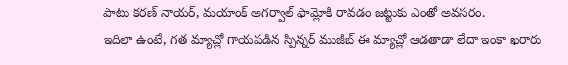పాటు కరణ్ నాయర్, మయాంక్ అగర్వాల్ ఫామ్లోకి రావడం జట్టుకు ఎంతో అవసరం.
ఇదిలా ఉంటే, గత మ్యాచ్లో గాయపడిన స్పిన్నర్ ముజీబ్ ఈ మ్యాచ్లో ఆడతాడా లేదా ఇంకా ఖరారు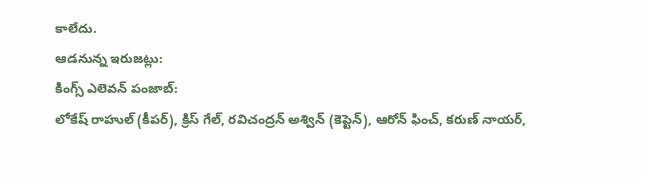కాలేదు.
ఆడనున్న ఇరుజట్లు:
కింగ్స్ ఎలెవన్ పంజాబ్:
లోకేష్ రాహుల్ (కీపర్), క్రిస్ గేల్, రవిచంద్రన్ అశ్విన్ (కెప్టెన్), ఆరోన్ ఫించ్, కరుణ్ నాయర్,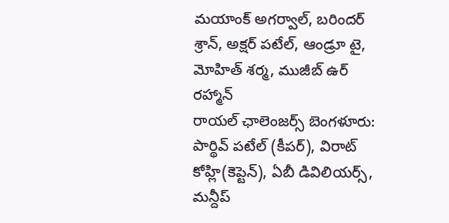మయాంక్ అగర్వాల్, బరిందర్ శ్రాన్, అక్షర్ పటేల్, ఆండ్రూ టై, మోహిత్ శర్మ, ముజీబ్ ఉర్ రహ్మాన్
రాయల్ ఛాలెంజర్స్ బెంగళూరు:
పార్థివ్ పటేల్ (కీపర్), విరాట్ కోహ్లి(కెప్టెన్), ఏబీ డివిలియర్స్, మన్దీప్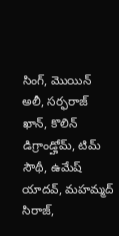సింగ్, మొయిన్ అలీ, సర్ఫరాజ్ ఖాన్, కొలిన్ డిగ్రాండ్హోమ్, టిమ్ సౌథీ, ఉమేష్ యాదవ్, మహమ్మద్ సిరాజ్,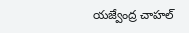యజ్వేంద్ర చాహల్